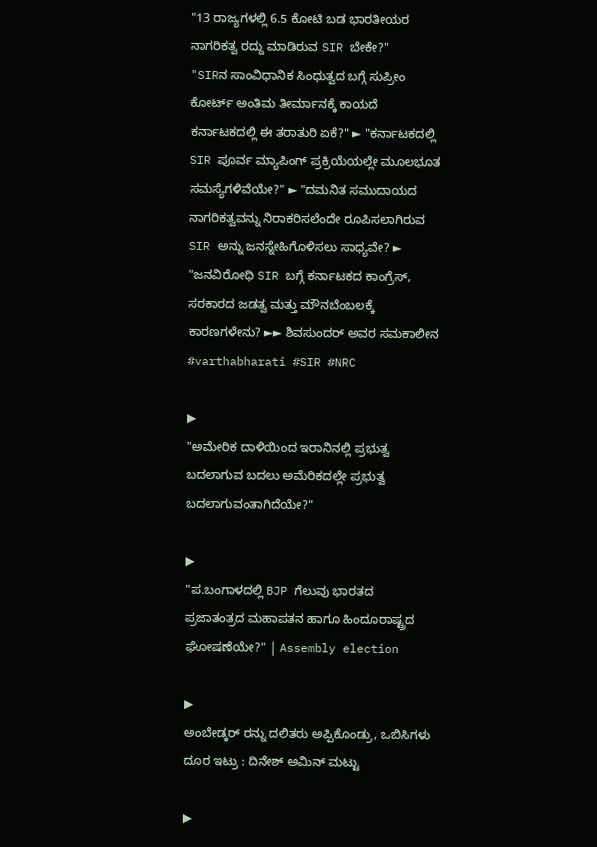"13 ರಾಜ್ಯಗಳಲ್ಲಿ 6.5 ಕೋಟಿ ಬಡ ಭಾರತೀಯರ ನಾಗರಿಕತ್ವ ರದ್ದು ಮಾಡಿರುವ SIR ಬೇಕೇ?"
"SIRನ ಸಾಂವಿಧಾನಿಕ ಸಿಂಧುತ್ವದ ಬಗ್ಗೆ ಸುಪ್ರೀಂ ಕೋರ್ಟ್ ಅಂತಿಮ ತೀರ್ಮಾನಕ್ಕೆ ಕಾಯದೆ ಕರ್ನಾಟಕದಲ್ಲಿ ಈ ತರಾತುರಿ ಏಕೆ?" ► "ಕರ್ನಾಟಕದಲ್ಲಿ SIR ಪೂರ್ವ ಮ್ಯಾಪಿಂಗ್ ಪ್ರಕ್ರಿಯೆಯಲ್ಲೇ ಮೂಲಭೂತ ಸಮಸ್ಯೆಗಳಿವೆಯೇ?" ► "ದಮನಿತ ಸಮುದಾಯದ ನಾಗರಿಕತ್ವವನ್ನು ನಿರಾಕರಿಸಲೆಂದೇ ರೂಪಿಸಲಾಗಿರುವ SIR ಅನ್ನು ಜನಸ್ನೇಹಿಗೊಳಿಸಲು ಸಾಧ್ಯವೇ? ► "ಜನವಿರೋಧಿ SIR ಬಗ್ಗೆ ಕರ್ನಾಟಕದ ಕಾಂಗ್ರೆಸ್, ಸರಕಾರದ ಜಡತ್ವ ಮತ್ತು ಮೌನಬೆಂಬಲಕ್ಕೆ ಕಾರಣಗಳೇನು? ►► ಶಿವಸುಂದರ್ ಅವರ ಸಮಕಾಲೀನ #varthabharati #SIR #NRC

▶
"ಅಮೇರಿಕ ದಾಳಿಯಿಂದ ಇರಾನಿನಲ್ಲಿ ಪ್ರಭುತ್ವ ಬದಲಾಗುವ ಬದಲು ಅಮೆರಿಕದಲ್ಲೇ ಪ್ರಭುತ್ವ ಬದಲಾಗುವಂತಾಗಿದೆಯೇ?"

▶
"ಪ.ಬಂಗಾಳದಲ್ಲಿ BJP ಗೆಲುವು ಭಾರತದ ಪ್ರಜಾತಂತ್ರದ ಮಹಾಪತನ ಹಾಗೂ ಹಿಂದೂರಾಷ್ಟ್ರದ ಘೋಷಣೆಯೇ?" | Assembly election

▶
ಅಂಬೇಡ್ಕರ್ ರನ್ನು ದಲಿತರು ಅಪ್ಪಿಕೊಂಡ್ರು, ಒಬಿಸಿಗಳು ದೂರ ಇಟ್ರು : ದಿನೇಶ್ ಅಮಿನ್ ಮಟ್ಟು

▶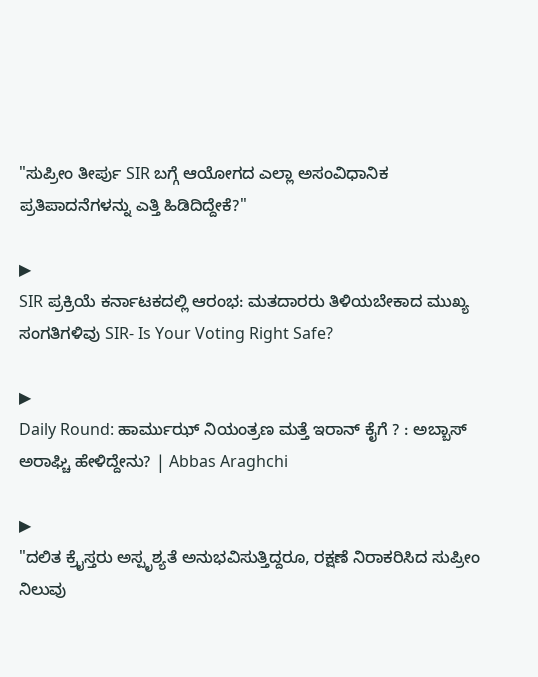"ಸುಪ್ರೀಂ ತೀರ್ಪು SIR ಬಗ್ಗೆ ಆಯೋಗದ ಎಲ್ಲಾ ಅಸಂವಿಧಾನಿಕ ಪ್ರತಿಪಾದನೆಗಳನ್ನು ಎತ್ತಿ ಹಿಡಿದಿದ್ದೇಕೆ?"

▶
SIR ಪ್ರಕ್ರಿಯೆ ಕರ್ನಾಟಕದಲ್ಲಿ ಆರಂಭ: ಮತದಾರರು ತಿಳಿಯಬೇಕಾದ ಮುಖ್ಯ ಸಂಗತಿಗಳಿವು SIR- Is Your Voting Right Safe?

▶
Daily Round: ಹಾರ್ಮುಝ್ ನಿಯಂತ್ರಣ ಮತ್ತೆ ಇರಾನ್ ಕೈಗೆ ? : ಅಬ್ಬಾಸ್ ಅರಾಘ್ಚಿ ಹೇಳಿದ್ದೇನು? | Abbas Araghchi

▶
"ದಲಿತ ಕ್ರೈಸ್ತರು ಅಸ್ಪೃಶ್ಯತೆ ಅನುಭವಿಸುತ್ತಿದ್ದರೂ, ರಕ್ಷಣೆ ನಿರಾಕರಿಸಿದ ಸುಪ್ರೀಂ ನಿಲುವು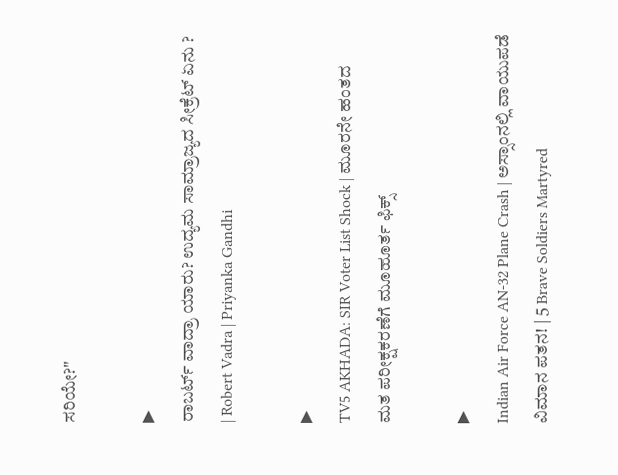ಸರಿಯೇ?"

▶
ರಾಬರ್ಟ್ ವಾದ್ರಾ ಯಾರು? ಉದ್ಯಮ ಸಾಮ್ರಾಜ್ಯದ ಸೀಕ್ರೆಟ್ ಏನು ? | Robert Vadra | Priyanka Gandhi

▶
TV5 AKHADA: SIR Voter List Shock | ಮೂರನೇ ಹಂತದ ಮತ ಪರೀಕ್ಷಕರಣೆಗೆ ಮೂಹೂರ್ತ ಫಿಕ್ಸ್

▶
Indian Air Force AN-32 Plane Crash | ಅಸ್ಸಾಂನಲ್ಲಿ ವಾಯುಪಡೆ ವಿಮಾನ ಪತನ! | 5 Brave Soldiers Martyred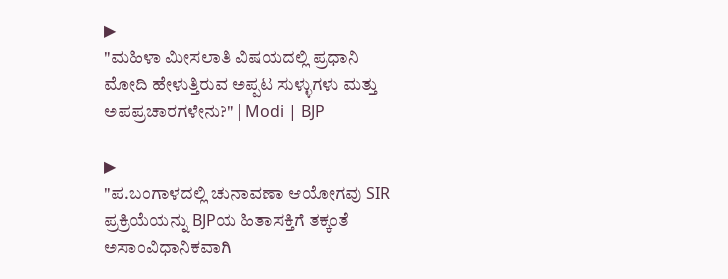▶
"ಮಹಿಳಾ ಮೀಸಲಾತಿ ವಿಷಯದಲ್ಲಿ ಪ್ರಧಾನಿ ಮೋದಿ ಹೇಳುತ್ತಿರುವ ಅಪ್ಪಟ ಸುಳ್ಳುಗಳು ಮತ್ತು ಅಪಪ್ರಚಾರಗಳೇನು?" | Modi | BJP

▶
"ಪ.ಬಂಗಾಳದಲ್ಲಿ ಚುನಾವಣಾ ಆಯೋಗವು SIR ಪ್ರಕ್ರಿಯೆಯನ್ನು BJPಯ ಹಿತಾಸಕ್ತಿಗೆ ತಕ್ಕಂತೆ ಅಸಾಂವಿಧಾನಿಕವಾಗಿ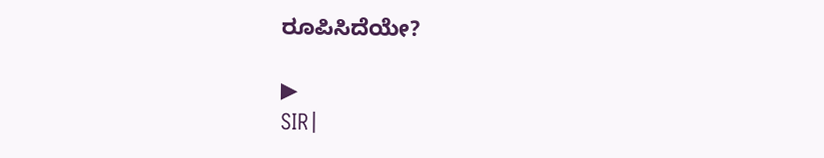ರೂಪಿಸಿದೆಯೇ?

▶
SIR|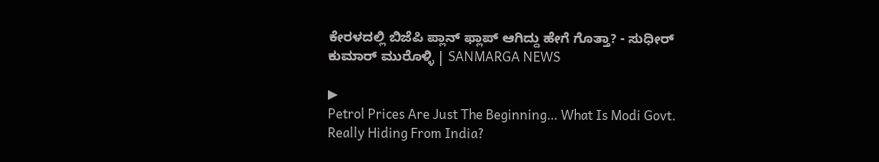ಕೇರಳದಲ್ಲಿ ಬಿಜೆಪಿ ಪ್ಲಾನ್ ಫ್ಲಾಪ್ ಆಗಿದ್ದು ಹೇಗೆ ಗೊತ್ತಾ? - ಸುಧೀರ್ ಕುಮಾರ್ ಮುರೊಳ್ಳಿ | SANMARGA NEWS

▶
Petrol Prices Are Just The Beginning… What Is Modi Govt. Really Hiding From India?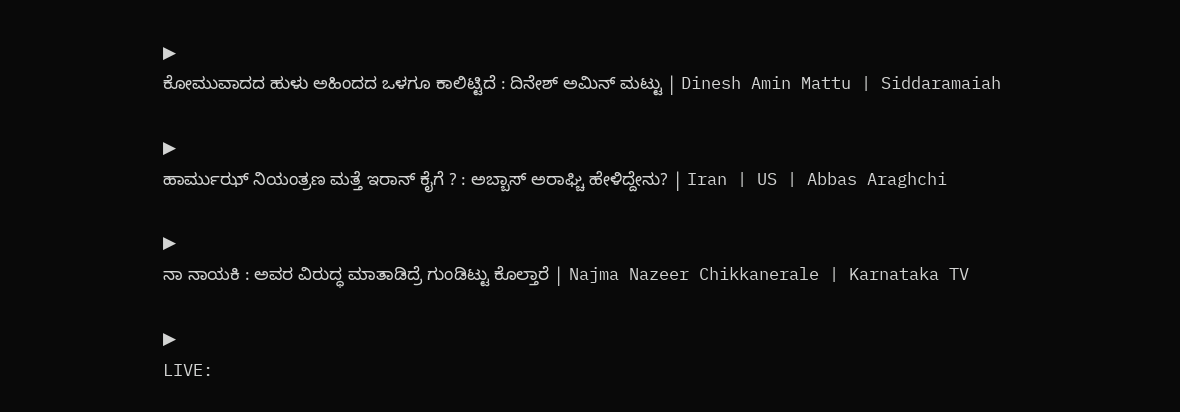▶
ಕೋಮುವಾದದ ಹುಳು ಅಹಿಂದದ ಒಳಗೂ ಕಾಲಿಟ್ಟಿದೆ : ದಿನೇಶ್ ಅಮಿನ್ ಮಟ್ಟು | Dinesh Amin Mattu | Siddaramaiah

▶
ಹಾರ್ಮುಝ್ ನಿಯಂತ್ರಣ ಮತ್ತೆ ಇರಾನ್ ಕೈಗೆ ? : ಅಬ್ಬಾಸ್ ಅರಾಘ್ಚಿ ಹೇಳಿದ್ದೇನು? | Iran | US | Abbas Araghchi

▶
ನಾ ನಾಯಕಿ : ಅವರ ವಿರುದ್ಧ ಮಾತಾಡಿದ್ರೆ ಗುಂಡಿಟ್ಟು ಕೊಲ್ತಾರೆ | Najma Nazeer Chikkanerale | Karnataka TV

▶
LIVE: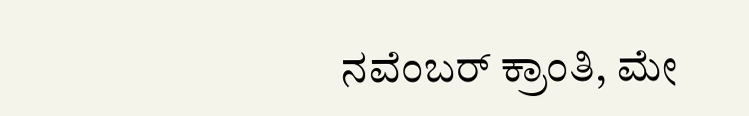ನವೆಂಬರ್ ಕ್ರಾಂತಿ, ಮೇ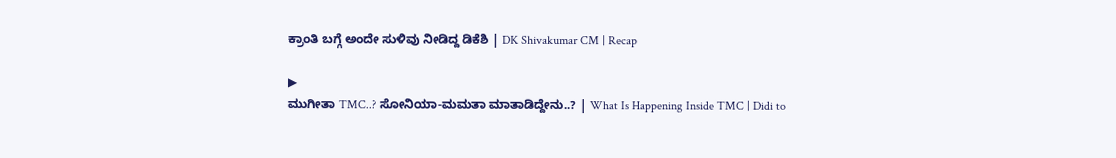ಕ್ರಾಂತಿ ಬಗ್ಗೆ ಅಂದೇ ಸುಳಿವು ನೀಡಿದ್ದ ಡಿಕೆಶಿ | DK Shivakumar CM | Recap

▶
ಮುಗೀತಾ TMC..? ಸೋನಿಯಾ-ಮಮತಾ ಮಾತಾಡಿದ್ದೇನು..? | What Is Happening Inside TMC | Didi to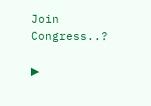Join Congress..?

▶